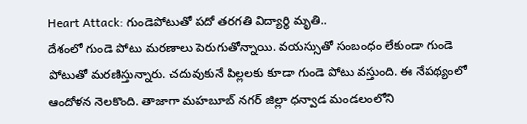Heart Attack: గుండెపోటుతో పదో తరగతి విద్యార్థి మృతి..
దేశంలో గుండె పోటు మరణాలు పెరుగుతోన్నాయి. వయస్సుతో సంబంధం లేకుండా గుండె పోటుతో మరణిస్తున్నారు. చదువుకునే పిల్లలకు కూడా గుండె పోటు వస్తుంది. ఈ నేపథ్యంలో ఆందోళన నెలకొంది. తాజాగా మహబూబ్ నగర్ జిల్లా ధన్వాడ మండలంలోని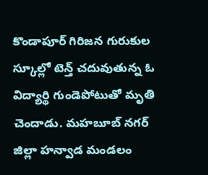కొండాపూర్ గిరిజన గురుకుల స్కూల్లో టెన్త్ చదువుతున్న ఓ విద్యార్థి గుండెపోటుతో మృతి చెందాడు. మహబూబ్ నగర్ జిల్లా హన్వాడ మండలం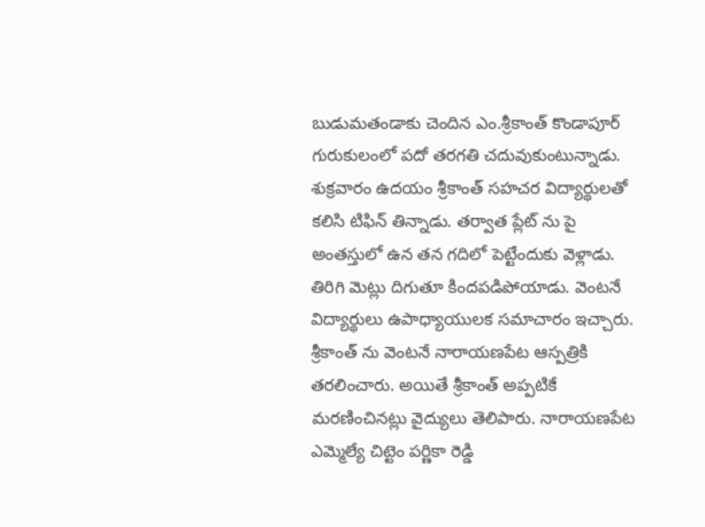బుడుమతండాకు చెందిన ఎం.శ్రీకాంత్ కొండాపూర్ గురుకులంలో పదో తరగతి చదువుకుంటున్నాడు.
శుక్రవారం ఉదయం శ్రీకాంత్ సహచర విద్యార్థులతో కలిసి టిఫిన్ తిన్నాడు. తర్వాత ప్లేట్ ను పై అంతస్తులో ఉన తన గదిలో పెట్టేందుకు వెళ్లాడు. తిరిగి మెట్లు దిగుతూ కిందపడిపోయాడు. వెంటనే విద్యార్థులు ఉపాధ్యాయులక సమాచారం ఇచ్చారు. శ్రీకాంత్ ను వెంటనే నారాయణపేట ఆస్పత్రికి తరలించారు. అయితే శ్రీకాంత్ అప్పటికే మరణించినట్లు వైద్యులు తెలిపారు. నారాయణపేట ఎమ్మెల్యే చిట్టెం పర్ణికా రెడ్డి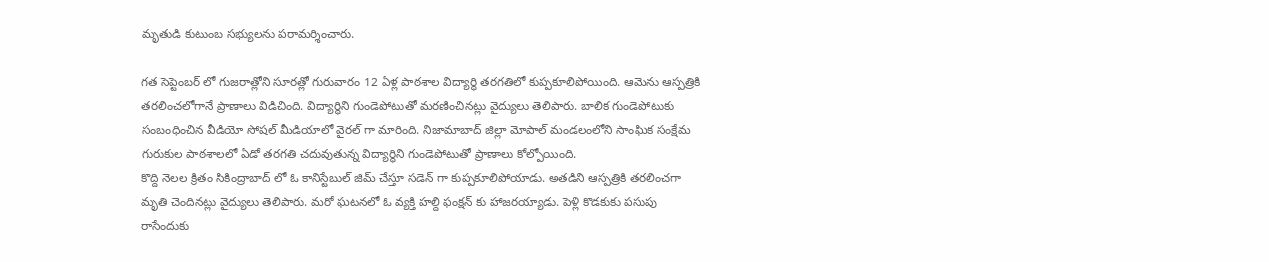మృతుడి కుటుంబ సభ్యులను పరామర్శించారు.

గత సెప్టెంబర్ లో గుజరాత్లోని సూరత్లో గురువారం 12 ఏళ్ల పాఠశాల విద్యార్థి తరగతిలో కుప్పకూలిపోయింది. ఆమెను ఆస్పత్రికి తరలించలోగానే ప్రాణాలు విడిచింది. విద్యార్థిని గుండెపోటుతో మరణించినట్లు వైద్యులు తెలిపారు. బాలిక గుండెపోటుకు సంబంధించిన వీడియో సోషల్ మీడియాలో వైరల్ గా మారింది. నిజామాబాద్ జిల్లా మోపాల్ మండలంలోని సాంఘిక సంక్షేమ గురుకుల పాఠశాలలో ఏడో తరగతి చదువుతున్న విద్యార్థిని గుండెపోటుతో ప్రాణాలు కోల్పోయింది.
కొద్ది నెలల క్రితం సికింద్రాబాద్ లో ఓ కానిస్టేబుల్ జిమ్ చేస్తూ సడెన్ గా కుప్పకూలిపోయాడు. అతడిని ఆస్పత్రికి తరలించగా మృతి చెందినట్లు వైద్యులు తెలిపారు. మరో ఘటనలో ఓ వ్యక్తి హల్ది ఫంక్షన్ కు హాజరయ్యాడు. పెళ్లి కొడకుకు పసుపు రాసేందుకు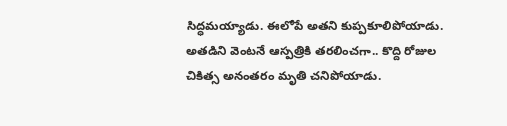సిద్ధమయ్యాడు. ఈలోపే అతని కుప్పకూలిపోయాడు. అతడిని వెంటనే ఆస్పత్రికి తరలించగా.. కొద్ది రోజుల చికిత్స అనంతరం మృతి చనిపోయాడు.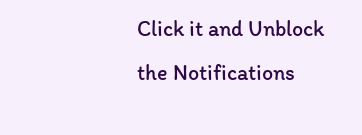Click it and Unblock the Notifications